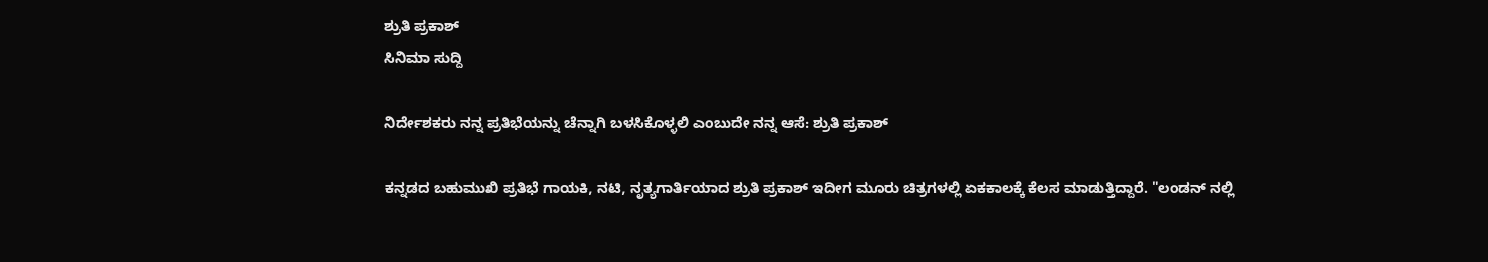ಶ್ರುತಿ ಪ್ರಕಾಶ್
ಸಿನಿಮಾ ಸುದ್ದಿ

ನಿರ್ದೇಶಕರು ನನ್ನ ಪ್ರತಿಭೆಯನ್ನು ಚೆನ್ನಾಗಿ ಬಳಸಿಕೊಳ್ಳಲಿ ಎಂಬುದೇ ನನ್ನ ಆಸೆ: ಶ್ರುತಿ ಪ್ರಕಾಶ್

ಕನ್ನಡದ ಬಹುಮುಖಿ ಪ್ರತಿಭೆ ಗಾಯಕಿ, ನಟಿ, ನೃತ್ಯಗಾರ್ತಿಯಾದ ಶ್ರುತಿ ಪ್ರಕಾಶ್ ಇದೀಗ ಮೂರು ಚಿತ್ರಗಳಲ್ಲಿ ಏಕಕಾಲಕ್ಕೆ ಕೆಲಸ ಮಾಡುತ್ತಿದ್ದಾರೆ. "ಲಂಡನ್ ನಲ್ಲಿ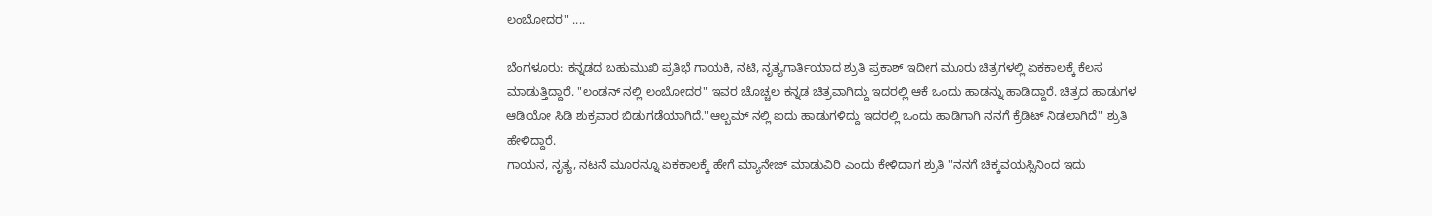ಲಂಬೋದರ" ....

ಬೆಂಗಳೂರು: ಕನ್ನಡದ ಬಹುಮುಖಿ ಪ್ರತಿಭೆ ಗಾಯಕಿ, ನಟಿ, ನೃತ್ಯಗಾರ್ತಿಯಾದ ಶ್ರುತಿ ಪ್ರಕಾಶ್ ಇದೀಗ ಮೂರು ಚಿತ್ರಗಳಲ್ಲಿ ಏಕಕಾಲಕ್ಕೆ ಕೆಲಸ ಮಾಡುತ್ತಿದ್ದಾರೆ. "ಲಂಡನ್ ನಲ್ಲಿ ಲಂಬೋದರ" ಇವರ ಚೊಚ್ಚಲ ಕನ್ನಡ ಚಿತ್ರವಾಗಿದ್ದು ಇದರಲ್ಲಿ ಆಕೆ ಒಂದು ಹಾಡನ್ನು ಹಾಡಿದ್ದಾರೆ. ಚಿತ್ರದ ಹಾಡುಗಳ ಆಡಿಯೋ ಸಿಡಿ ಶುಕ್ರವಾರ ಬಿಡುಗಡೆಯಾಗಿದೆ."ಆಲ್ಬಮ್ ನಲ್ಲಿ ಐದು ಹಾಡುಗಳಿದ್ದು ಇದರಲ್ಲಿ ಒಂದು ಹಾಡಿಗಾಗಿ ನನಗೆ ಕ್ರೆಡಿಟ್ ನಿಡಲಾಗಿದೆ" ಶ್ರುತಿ ಹೇಳಿದ್ದಾರೆ.
ಗಾಯನ, ನೃತ್ಯ, ನಟನೆ ಮೂರನ್ನೂ ಏಕಕಾಲಕ್ಕೆ ಹೇಗೆ ಮ್ಯಾನೇಜ್ ಮಾಡುವಿರಿ ಎಂದು ಕೇಳಿದಾಗ ಶ್ರುತಿ "ನನಗೆ ಚಿಕ್ಕವಯಸ್ಸಿನಿಂದ ಇದು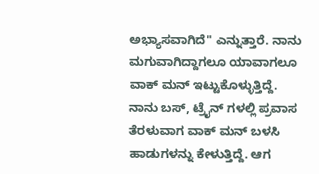ಅಭ್ಯಾಸವಾಗಿದೆ" ಎನ್ನುತ್ತಾರೆ. ನಾನು ಮಗುವಾಗಿದ್ದಾಗಲೂ ಯಾವಾಗಲೂ  ವಾಕ್ ಮನ್ ಇಟ್ಟುಕೊಳ್ಳುತ್ತಿದ್ದೆ. ನಾನು ಬಸ್, ಟ್ರೈನ್ ಗಳಲ್ಲಿ ಪ್ರವಾಸ ತೆರಳುವಾಗ ವಾಕ್ ಮನ್ ಬಳಸಿ ಹಾಡುಗಳನ್ನು ಕೇಳುತ್ತಿದ್ದೆ. ಆಗ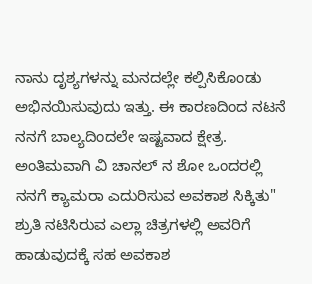ನಾನು ದೃಶ್ಯಗಳನ್ನು ಮನದಲ್ಲೇ ಕಲ್ಪಿಸಿಕೊಂಡು ಅಭಿನಯಿಸುವುದು ಇತ್ತು. ಈ ಕಾರಣದಿಂದ ನಟನೆ ನನಗೆ ಬಾಲ್ಯದಿಂದಲೇ ಇಷ್ಟವಾದ ಕ್ಷೇತ್ರ. ಅಂತಿಮವಾಗಿ ವಿ ಚಾನಲ್ ನ ಶೋ ಒಂದರಲ್ಲಿ ನನಗೆ ಕ್ಯಾಮರಾ ಎದುರಿಸುವ ಅವಕಾಶ ಸಿಕ್ಕಿತು"
ಶ್ರುತಿ ನಟಿಸಿರುವ ಎಲ್ಲಾ ಚಿತ್ರಗಳಲ್ಲಿ ಅವರಿಗೆ ಹಾಡುವುದಕ್ಕೆ ಸಹ ಅವಕಾಶ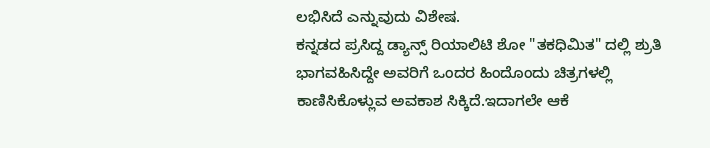ಲಭಿಸಿದೆ ಎನ್ನುವುದು ವಿಶೇಷ.
ಕನ್ನಡದ ಪ್ರಸಿದ್ದ ಡ್ಯಾನ್ಸ್ ರಿಯಾಲಿಟಿ ಶೋ "ತಕಧಿಮಿತ" ದಲ್ಲಿ ಶ್ರುತಿ ಭಾಗವಹಿಸಿದ್ದೇ ಅವರಿಗೆ ಒಂದರ ಹಿಂದೊಂದು ಚಿತ್ರಗಳಲ್ಲಿ ಕಾಣಿಸಿಕೊಳ್ಲುವ ಅವಕಾಶ ಸಿಕ್ಕಿದೆ.ಇದಾಗಲೇ ಆಕೆ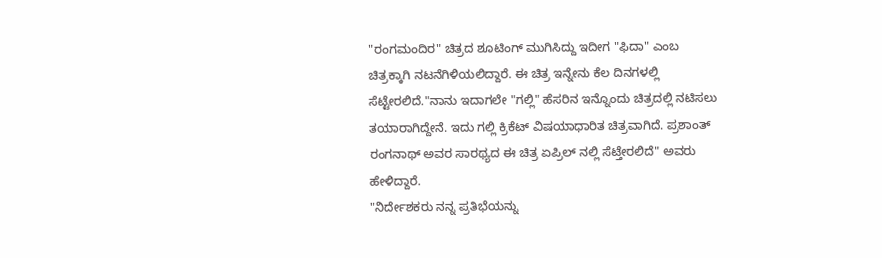"ರಂಗಮಂದಿರ" ಚಿತ್ರದ ಶೂಟಿಂಗ್ ಮುಗಿಸಿದ್ದು ಇದೀಗ "ಫಿದಾ" ಎಂಬ ಚಿತ್ರಕ್ಕಾಗಿ ನಟನೆಗಿಳಿಯಲಿದ್ದಾರೆ. ಈ ಚಿತ್ರ ಇನ್ನೇನು ಕೆಲ ದಿನಗಳಲ್ಲಿ ಸೆಟ್ಟೇರಲಿದೆ."ನಾನು ಇದಾಗಲೇ "ಗಲ್ಲಿ" ಹೆಸರಿನ ಇನ್ನೊಂದು ಚಿತ್ರದಲ್ಲಿ ನಟಿಸಲು ತಯಾರಾಗಿದ್ದೇನೆ. ಇದು ಗಲ್ಲಿ ಕ್ರಿಕೆಟ್ ವಿಷಯಾಧಾರಿತ ಚಿತ್ರವಾಗಿದೆ. ಪ್ರಶಾಂತ್ ರಂಗನಾಥ್ ಅವರ ಸಾರಥ್ಯದ ಈ ಚಿತ್ರ ಏಪ್ರಿಲ್ ನಲ್ಲಿ ಸೆಟ್ತೇರಲಿದೆ" ಅವರು ಹೇಳಿದ್ದಾರೆ.
"ನಿರ್ದೇಶಕರು ನನ್ನ ಪ್ರತಿಭೆಯನ್ನು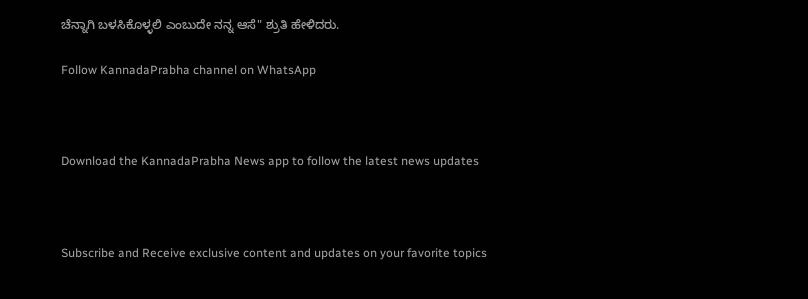ಚೆನ್ನಾಗಿ ಬಳಸಿಕೊಳ್ಳಲಿ ಎಂಬುದೇ ನನ್ನ ಆಸೆ" ಶ್ರುತಿ ಹೇಳಿದರು.

Follow KannadaPrabha channel on WhatsApp



Download the KannadaPrabha News app to follow the latest news updates



Subscribe and Receive exclusive content and updates on your favorite topics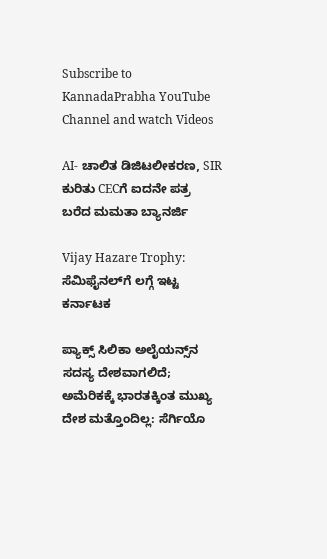Subscribe to KannadaPrabha YouTube Channel and watch Videos

AI- ಚಾಲಿತ ಡಿಜಿಟಲೀಕರಣ, SIR ಕುರಿತು CECಗೆ ಐದನೇ ಪತ್ರ ಬರೆದ ಮಮತಾ ಬ್ಯಾನರ್ಜಿ

Vijay Hazare Trophy: ಸೆಮಿಫೈನಲ್‌ಗೆ ಲಗ್ಗೆ ಇಟ್ಟ ಕರ್ನಾಟಕ

ಪ್ಯಾಕ್ಸ್ ಸಿಲಿಕಾ ಅಲೈಯನ್ಸ್‌ನ ಸದಸ್ಯ ದೇಶವಾಗಲಿದೆ; ಅಮೆರಿಕಕ್ಕೆ ಭಾರತಕ್ಕಿಂತ ಮುಖ್ಯ ದೇಶ ಮತ್ತೊಂದಿಲ್ಲ: ಸೆರ್ಗಿಯೊ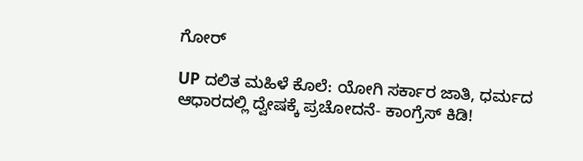ಗೋರ್

UP ದಲಿತ ಮಹಿಳೆ ಕೊಲೆ: ಯೋಗಿ ಸರ್ಕಾರ ಜಾತಿ, ಧರ್ಮದ ಆಧಾರದಲ್ಲಿ ದ್ವೇಷಕ್ಕೆ ಪ್ರಚೋದನೆ- ಕಾಂಗ್ರೆಸ್ ಕಿಡಿ!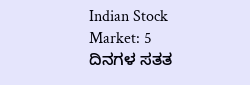Indian Stock Market: 5 ದಿನಗಳ ಸತತ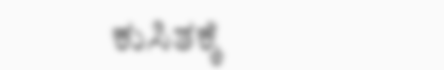ಕುಸಿತಕ್ಕೆ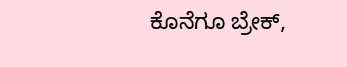ಕೊನೆಗೂ ಬ್ರೇಕ್,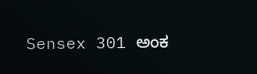Sensex 301 ಅಂಕ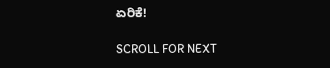ಏರಿಕೆ!

SCROLL FOR NEXT